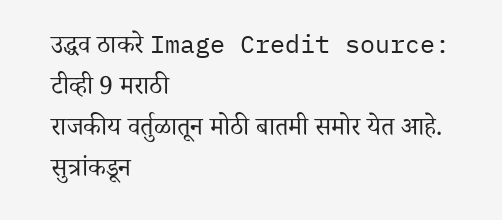उद्धव ठाकरे Image Credit source: टीव्ही 9 मराठी
राजकीय वर्तुळातून मोठी बातमी समोर येत आहे. सुत्रांकडून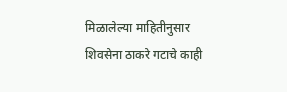मिळालेल्या माहितीनुसार शिवसेना ठाकरे गटाचे काही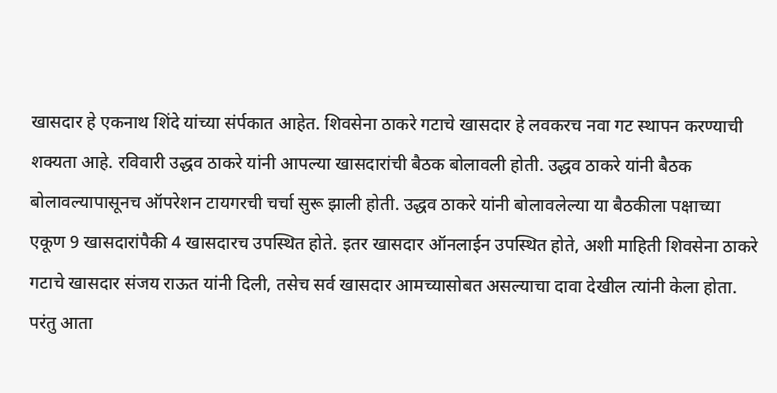खासदार हे एकनाथ शिंदे यांच्या संर्पकात आहेत. शिवसेना ठाकरे गटाचे खासदार हे लवकरच नवा गट स्थापन करण्याची शक्यता आहे. रविवारी उद्धव ठाकरे यांनी आपल्या खासदारांची बैठक बोलावली होती. उद्धव ठाकरे यांनी बैठक बोलावल्यापासूनच ऑपरेशन टायगरची चर्चा सुरू झाली होती. उद्धव ठाकरे यांनी बोलावलेल्या या बैठकीला पक्षाच्या एकूण 9 खासदारांपैकी 4 खासदारच उपस्थित होते. इतर खासदार ऑनलाईन उपस्थित होते, अशी माहिती शिवसेना ठाकरे गटाचे खासदार संजय राऊत यांनी दिली, तसेच सर्व खासदार आमच्यासोबत असल्याचा दावा देखील त्यांनी केला होता.
परंतु आता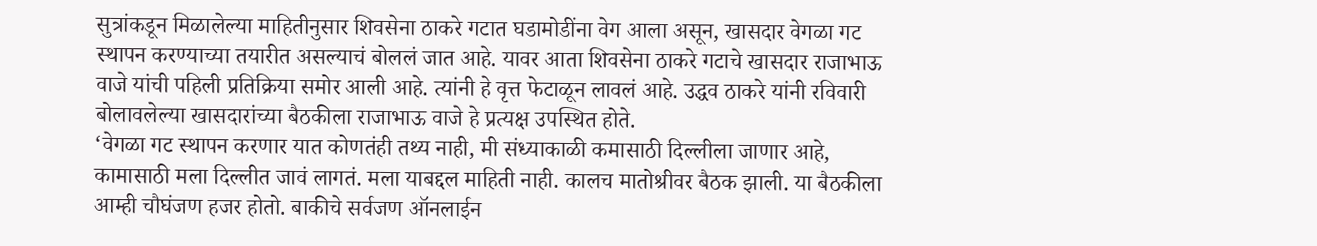सुत्रांकडून मिळालेल्या माहितीनुसार शिवसेना ठाकरे गटात घडामोडींना वेग आला असून, खासदार वेगळा गट स्थापन करण्याच्या तयारीत असल्याचं बोललं जात आहे. यावर आता शिवसेना ठाकरे गटाचे खासदार राजाभाऊ वाजे यांची पहिली प्रतिक्रिया समोर आली आहे. त्यांनी हे वृत्त फेटाळून लावलं आहे. उद्धव ठाकरे यांनी रविवारी बोलावलेल्या खासदारांच्या बैठकीला राजाभाऊ वाजे हे प्रत्यक्ष उपस्थित होते.
‘वेगळा गट स्थापन करणार यात कोणतंही तथ्य नाही, मी संध्याकाळी कमासाठी दिल्लीला जाणार आहे, कामासाठी मला दिल्लीत जावं लागतं. मला याबद्दल माहिती नाही. कालच मातोश्रीवर बैठक झाली. या बैठकीला आम्ही चौघंजण हजर होतो. बाकीचे सर्वजण ऑनलाईन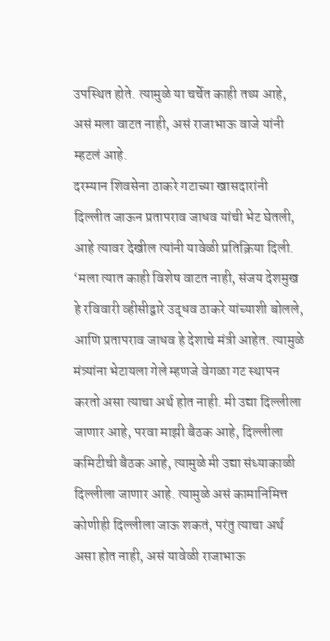उपस्थित होते. त्यामुळे या चर्चेत काही तथ्य आहे, असं मला वाटत नाही, असं राजाभाऊ वाजे यांनी म्हटलं आहे.
दरम्यान शिवसेना ठाकरे गटाच्या खासदारांनी दिल्लीत जाऊन प्रतापराव जाधव यांची भेट घेतली, आहे त्यावर देखील त्यांनी यावेळी प्रतिक्रिया दिली. ‘मला त्यात काही विशेष वाटत नाही, संजय देशमुख हे रविवारी व्हीसीद्वारे उद्धव ठाकरे यांच्याशी बोलले, आणि प्रतापराव जाधव हे देशाचे मंत्री आहेत. त्यामुळे मंत्र्यांना भेटायला गेले म्हणजे वेगळा गट स्थापन करतो असा त्याचा अर्थ होत नाही. मी उद्या दिल्लीला जाणार आहे, परवा माझी बैठक आहे, दिल्लीला कमिटीची बैठक आहे, त्यामुळे मी उद्या संध्याकाळी दिल्लीला जाणार आहे. त्यामुळे असं कामानिमित्त कोणीही दिल्लीला जाऊ शकतं, परंतु त्याचा अर्थ असा होत नाही, असं यावेळी राजाभाऊ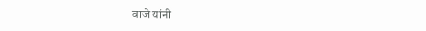वाजे यांनी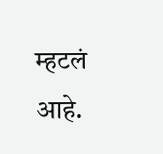म्हटलं आहे.